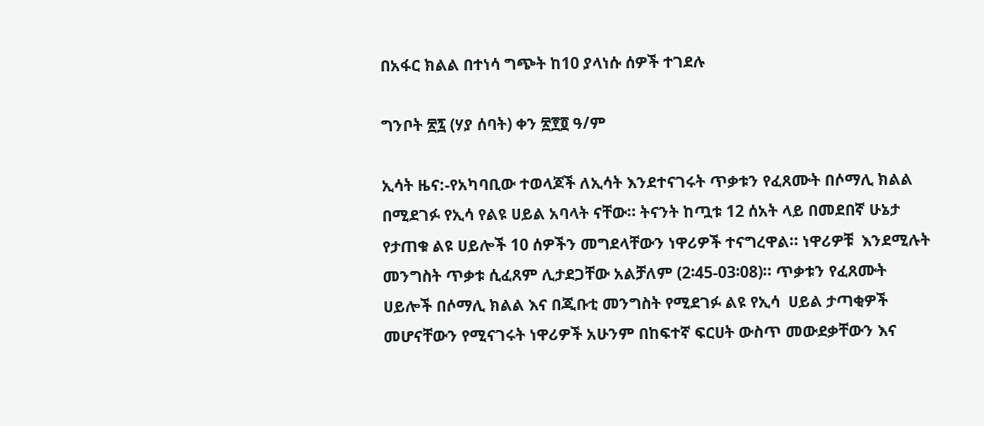በአፋር ክልል በተነሳ ግጭት ከ10 ያላነሱ ሰዎች ተገደሉ

ግንቦት ፳፯ (ሃያ ሰባት) ቀን ፳፻፬ ዓ/ም

ኢሳት ዜና:-የአካባቢው ተወላጆች ለኢሳት እንደተናገሩት ጥቃቱን የፈጸሙት በሶማሊ ክልል በሚደገፉ የኢሳ የልዩ ሀይል አባላት ናቸው። ትናንት ከጧቱ 12 ሰአት ላይ በመደበኛ ሁኔታ የታጠቁ ልዩ ሀይሎች 10 ሰዎችን መግደላቸውን ነዋሪዎች ተናግረዋል። ነዋሪዎቹ  እንደሚሉት መንግስት ጥቃቱ ሲፈጸም ሊታደጋቸው አልቻለም (2፡45-03፡08)። ጥቃቱን የፈጸሙት ሀይሎች በሶማሊ ክልል እና በጂቡቲ መንግስት የሚደገፉ ልዩ የኢሳ  ሀይል ታጣቂዎች መሆናቸውን የሚናገሩት ነዋሪዎች አሁንም በከፍተኛ ፍርሀት ውስጥ መውደቃቸውን እና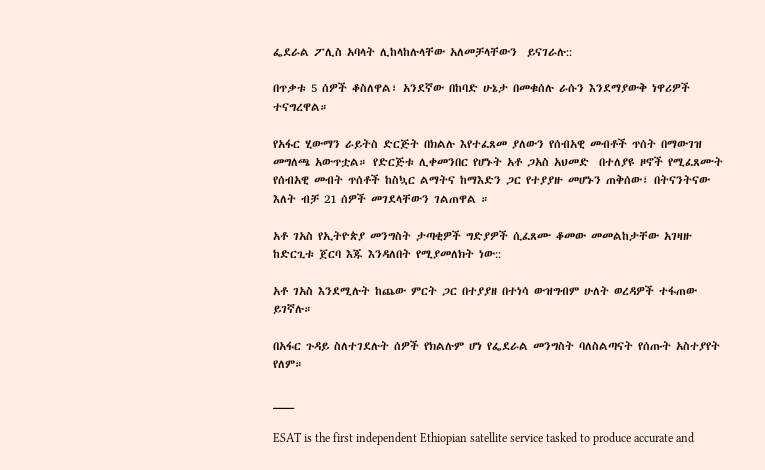ፌደራል ፖሊስ አባላት ሊከላከሉላቸው አለመቻላቸውን  ይናገራሉ::

በጥቃቱ 5 ሰዎች ቆስለዋል፣ አንደኛው በከባድ ሁኔታ በመቁሰሉ ራሱን እንደማያውቅ ነዋሪዎች ተናግረዋል።

የአፋር ሂውማን ራይትስ ድርጅት በክልሉ እየተፈጸመ ያለውን የሰብአዊ መብቶች ጥሰት በማውገዝ መግለጫ አውጥቷል። የድርጅቱ ሊቀመንበር የሆኑት አቶ ጋአስ አህመድ  በተለያዩ ዞኖች የሚፈጸሙት የሰብአዊ መብት ጥሰቶች ከስኳር ልማትና ከማእድን ጋር የተያያዙ መሆኑን ጠቅሰው፣ በትናንትናው እለት ብቻ 21 ሰዎች መገደላቸውን ገልጠዋል ።

አቶ ገአስ የኢትዮጵያ መንግስት ታጣቂዎች ግድያዎች ሲፈጸሙ ቆመው መመልከታቸው አገዛዙ ከድርጊቱ ጀርባ እጁ እንዳለበት የሚያመለክት ነው::

አቶ ገአስ እንደሚሉት ከጨው ምርት ጋር በተያያዘ በተነሳ ውዝግብም ሁለት ወረዳዎች ተፋጠው ይገኛሉ።

በአፋር ጉዳይ ስለተገደሉት ሰዎች የክልሉም ሆነ የፌደራል መንግስት ባለስልጣናት የሰጡት አስተያየት የለም።

___

ESAT is the first independent Ethiopian satellite service tasked to produce accurate and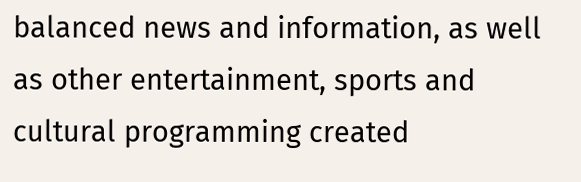balanced news and information, as well as other entertainment, sports and cultural programming created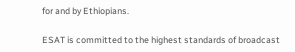for and by Ethiopians.

ESAT is committed to the highest standards of broadcast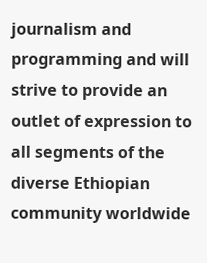journalism and programming and will strive to provide an outlet of expression to all segments of the diverse Ethiopian community worldwide